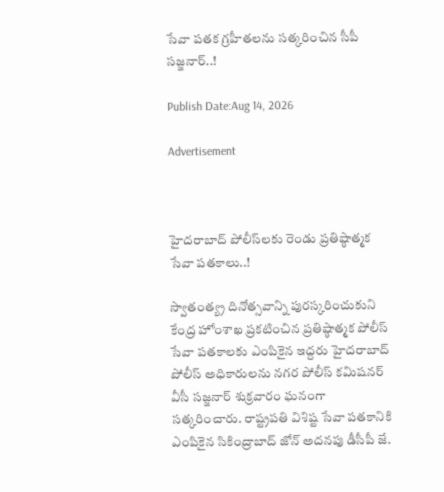సేవా పతక గ్రహీతలను సత్కరించిన సీపీ సజ్జనార్‌..!

Publish Date:Aug 14, 2026

Advertisement



హైదరాబాద్ పోలీస్‌లకు రెండు ప్రతిష్ఠాత్మక సేవా పతకాలు..!

స్వాతంత్య్ర దినోత్సవాన్ని పురస్కరించుకుని కేంద్ర హోంశాఖ ప్రకటించిన ప్రతిష్ఠాత్మక పోలీస్ సేవా పతకాలకు ఎంపికైన ఇద్దరు హైదరాబాద్ పోలీస్ అధికారులను నగర పోలీస్ కమిషనర్‌ వీసీ సజ్జనార్‌ శుక్రవారం ఘనంగా సత్కరించారు. రాష్ట్రపతి విశిష్ట సేవా పతకానికి ఎంపికైన సికింద్రాబాద్‌ జోన్‌ అదనపు డీసీపీ జే.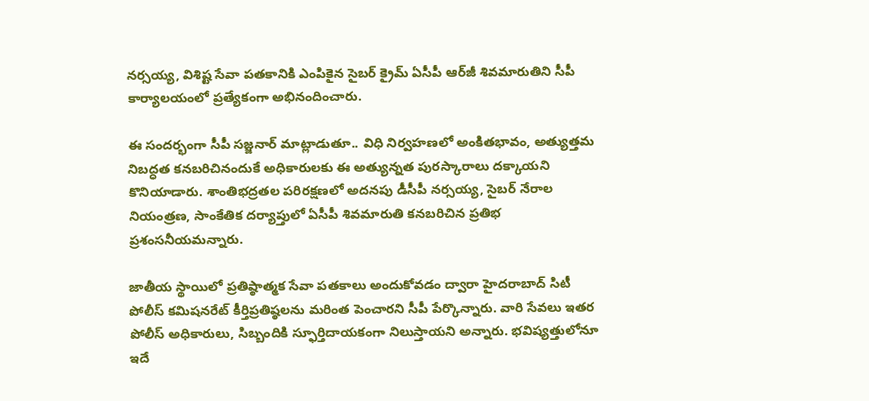నర్సయ్య, విశిష్ట సేవా పతకానికి ఎంపికైన సైబర్‌ క్రైమ్‌ ఏసీపీ ఆర్‌జీ శివమారుతిని సీపీ కార్యాలయంలో ప్రత్యేకంగా అభినందించారు.

ఈ సందర్భంగా సీపీ సజ్జనార్‌ మాట్లాడుతూ.. విధి నిర్వహణలో అంకితభావం, అత్యుత్తమ నిబద్ధత కనబరిచినందుకే అధికారులకు ఈ అత్యున్నత పురస్కారాలు దక్కాయని కొనియాడారు. శాంతిభద్రతల పరిరక్షణలో అదనపు డీసీపీ నర్సయ్య, సైబర్‌ నేరాల నియంత్రణ, సాంకేతిక దర్యాప్తులో ఏసీపీ శివమారుతి కనబరిచిన ప్రతిభ ప్రశంసనీయమన్నారు.

జాతీయ స్థాయిలో ప్రతిష్ఠాత్మక సేవా పతకాలు అందుకోవడం ద్వారా హైదరాబాద్‌ సిటీ పోలీస్‌ కమిషనరేట్‌ కీర్తిప్రతిష్ఠలను మరింత పెంచారని సీపీ పేర్కొన్నారు. వారి సేవలు ఇతర పోలీస్‌ అధికారులు, సిబ్బందికి స్ఫూర్తిదాయకంగా నిలుస్తాయని అన్నారు. భవిష్యత్తులోనూ ఇదే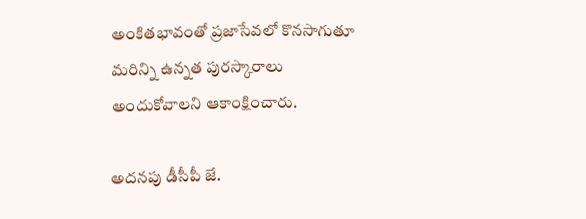అంకితభావంతో ప్రజాసేవలో కొనసాగుతూ మరిన్ని ఉన్నత పురస్కారాలు అందుకోవాలని ఆకాంక్షించారు.

అదనపు డీసీపీ జే.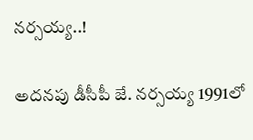నర్సయ్య..!

అదనపు డీసీపీ జే. నర్సయ్య 1991లో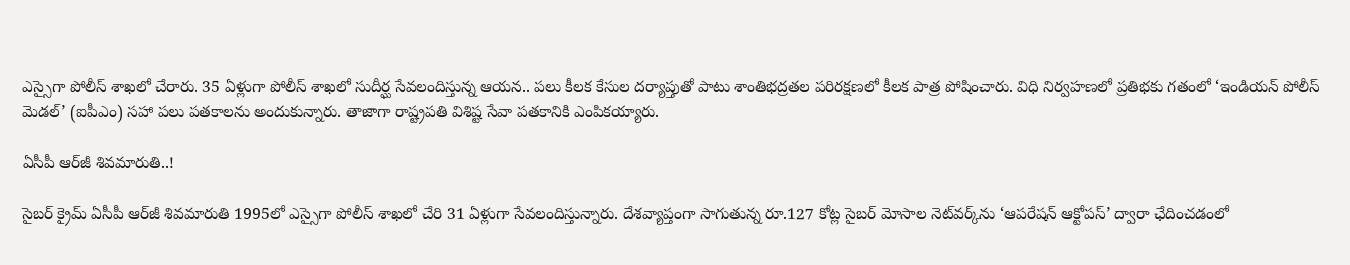ఎస్సైగా పోలీస్‌ శాఖలో చేరారు. 35 ఏళ్లుగా పోలీస్‌ శాఖలో సుదీర్ఘ సేవలందిస్తున్న ఆయన.. పలు కీలక కేసుల దర్యాప్తుతో పాటు శాంతిభద్రతల పరిరక్షణలో కీలక పాత్ర పోషించారు. విధి నిర్వహణలో ప్రతిభకు గతంలో ‘ఇండియన్‌ పోలీస్‌ మెడల్‌’ (ఐపీఎం) సహా పలు పతకాలను అందుకున్నారు. తాజాగా రాష్ట్రపతి విశిష్ట సేవా పతకానికి ఎంపికయ్యారు.

ఏసీపీ ఆర్‌జీ శివమారుతి..!

సైబర్‌ క్రైమ్‌ ఏసీపీ ఆర్‌జీ శివమారుతి 1995లో ఎస్సైగా పోలీస్‌ శాఖలో చేరి 31 ఏళ్లుగా సేవలందిస్తున్నారు. దేశవ్యాప్తంగా సాగుతున్న రూ.127 కోట్ల సైబర్‌ మోసాల నెట్‌వర్క్‌ను ‘ఆపరేషన్‌ ఆక్టోపస్‌’ ద్వారా ఛేదించడంలో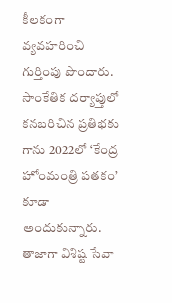కీలకంగా వ్యవహరించి గుర్తింపు పొందారు. సాంకేతిక దర్యాప్తులో కనబరిచిన ప్రతిభకు గాను 2022లో ‘కేంద్ర హోంమంత్రి పతకం’ కూడా అందుకున్నారు. తాజాగా విశిష్ట సేవా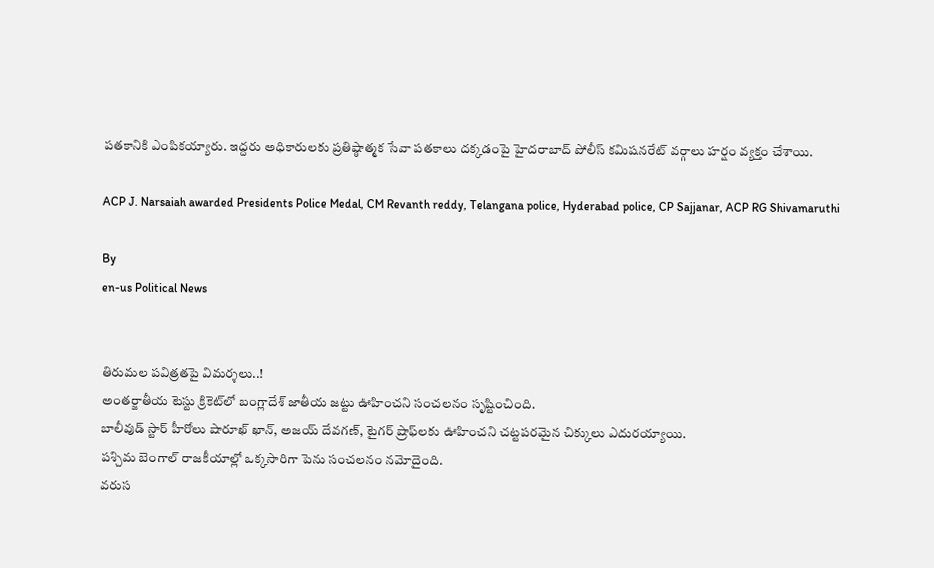పతకానికి ఎంపికయ్యారు. ఇద్దరు అధికారులకు ప్రతిష్ఠాత్మక సేవా పతకాలు దక్కడంపై హైదరాబాద్‌ పోలీస్‌ కమిషనరేట్‌ వర్గాలు హర్షం వ్యక్తం చేశాయి.

ACP J. Narsaiah awarded Presidents Police Medal, CM Revanth reddy, Telangana police, Hyderabad police, CP Sajjanar, ACP RG Shivamaruthi

By
en-us Political News


తిరుమల పవిత్రతపై విమర్శలు..!
అంతర్జాతీయ టెస్టు క్రికెట్‌లో బంగ్లాదేశ్ జాతీయ జట్టు ఊహించని సంచలనం సృష్టించింది.
బాలీవుడ్ స్టార్ హీరోలు షారూఖ్ ఖాన్, అజయ్ దేవగణ్, టైగర్ ష్రాఫ్‌లకు ఊహించని చట్టపరమైన చిక్కులు ఎదురయ్యాయి.
పశ్చిమ బెంగాల్‌ రాజకీయాల్లో ఒక్కసారిగా పెను సంచలనం నమోదైంది.
వరుస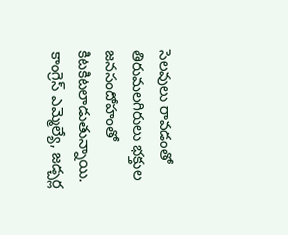సెలవులు రావడంతో తిరుమలగిరులు భక్తుల జనసందోహంతో కిటకిటలాడుతున్నాయి.
కాంగ్రెస్ ఎమ్మెల్యే, జడ్చర్ల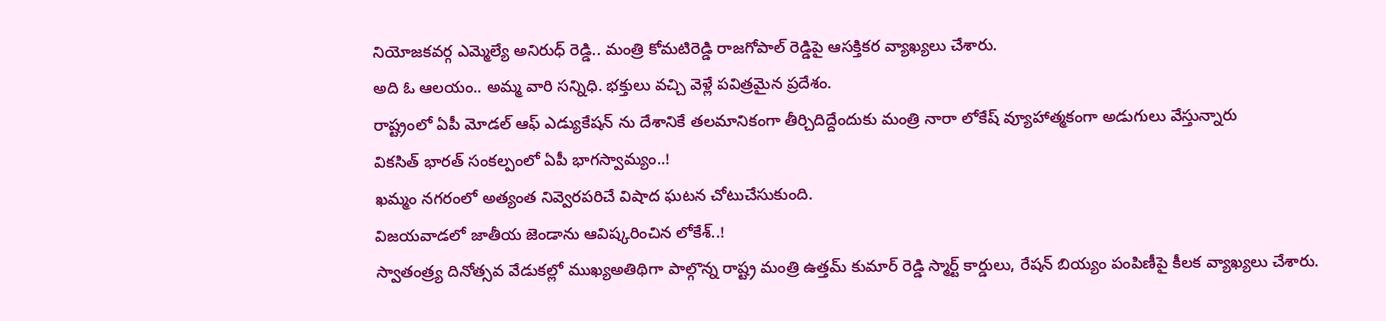నియోజకవర్గ ఎమ్మెల్యే అనిరుధ్ రెడ్డి.. మంత్రి కోమటిరెడ్డి రాజగోపాల్ రెడ్డిపై ఆసక్తికర వ్యాఖ్యలు చేశారు.
అది ఓ ఆలయం.. అమ్మ వారి సన్నిధి. భక్తులు వచ్చి వెళ్లే పవిత్రమైన ప్రదేశం.
రాష్ట్రంలో ఏపీ మోడల్ ఆఫ్ ఎడ్యుకేషన్ ను దేశానికే తలమానికంగా తీర్చిదిద్దేందుకు మంత్రి నారా లోకేష్ వ్యూహాత్మకంగా అడుగులు వేస్తున్నారు
వికసిత్ భారత్ సంకల్పంలో ఏపీ భాగస్వామ్యం..!
ఖమ్మం నగరంలో అత్యంత నివ్వెరపరిచే విషాద ఘటన చోటుచేసుకుంది.
విజయవాడలో జాతీయ జెండాను ఆవిష్కరించిన లోకేశ్..!
స్వాతంత్ర్య దినోత్సవ వేడుకల్లో ముఖ్యఅతిథిగా పాల్గొన్న రాష్ట్ర మంత్రి ఉత్తమ్ కుమార్ రెడ్డి స్మార్ట్ కార్డులు, రేషన్ బియ్యం పంపిణీపై కీలక వ్యాఖ్యలు చేశారు.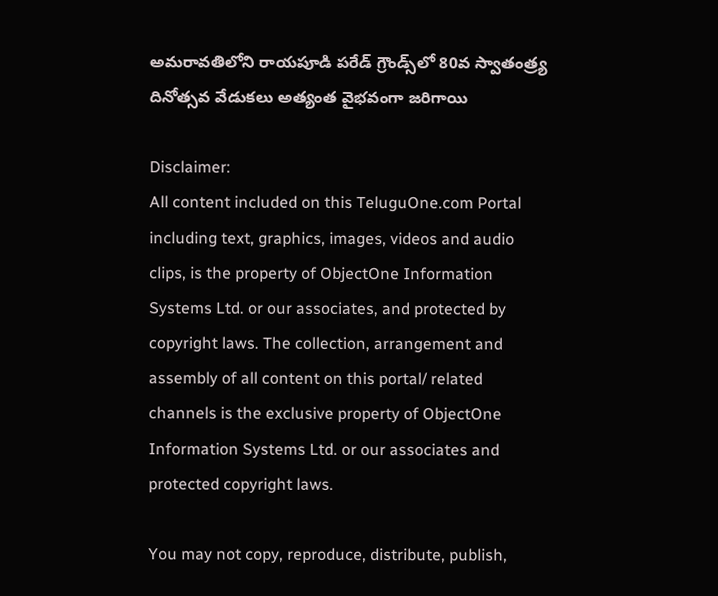అమరావతిలోని రాయపూడి పరేడ్ గ్రౌండ్స్‌లో 80వ స్వాతంత్ర్య దినోత్సవ వేడుకలు అత్యంత వైభవంగా జరిగాయి

Disclaimer:
All content included on this TeluguOne.com Portal including text, graphics, images, videos and audio clips, is the property of ObjectOne Information Systems Ltd. or our associates, and protected by copyright laws. The collection, arrangement and assembly of all content on this portal/ related channels is the exclusive property of ObjectOne Information Systems Ltd. or our associates and protected copyright laws.

You may not copy, reproduce, distribute, publish,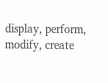display, perform, modify, create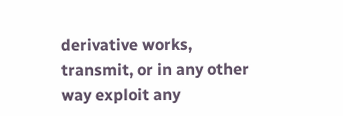derivative works, transmit, or in any other way exploit any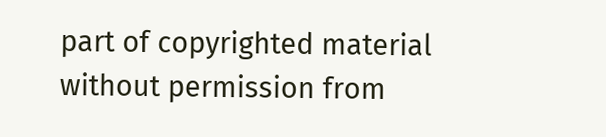part of copyrighted material without permission from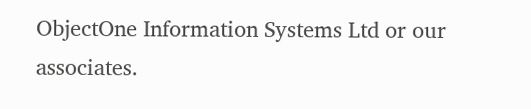ObjectOne Information Systems Ltd or our associates.